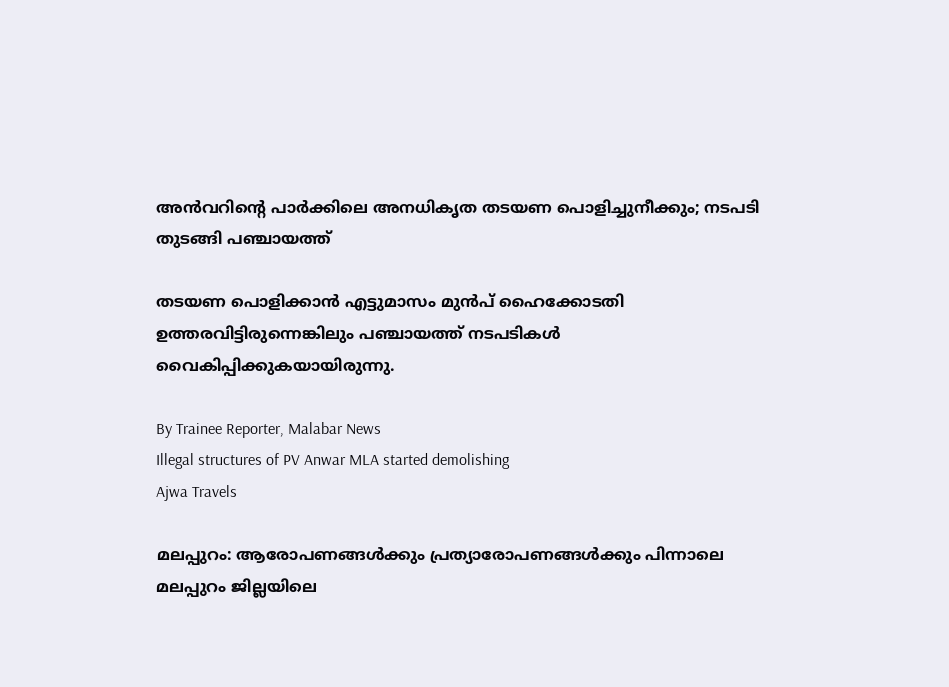അൻവറിന്റെ പാർക്കിലെ അനധികൃത തടയണ പൊളിച്ചുനീക്കും; നടപടി തുടങ്ങി പഞ്ചായത്ത്

തടയണ പൊളിക്കാൻ എട്ടുമാസം മുൻപ് ഹൈക്കോടതി ഉത്തരവിട്ടിരുന്നെങ്കിലും പഞ്ചായത്ത് നടപടികൾ വൈകിപ്പിക്കുകയായിരുന്നു.

By Trainee Reporter, Malabar News
Illegal structures of PV Anwar MLA started demolishing
Ajwa Travels

മലപ്പുറം: ആരോപണങ്ങൾക്കും പ്രത്യാരോപണങ്ങൾക്കും പിന്നാലെ മലപ്പുറം ജില്ലയിലെ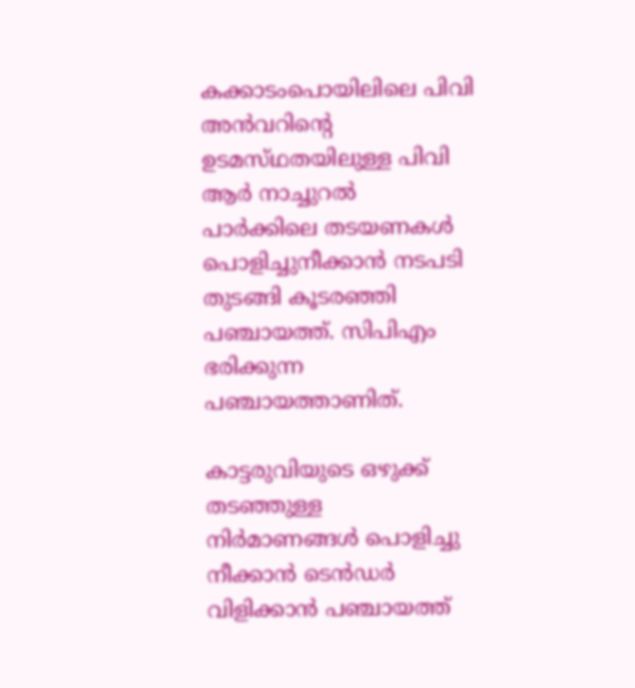കക്കാടംപൊയിലിലെ പിവി അൻവറിന്റെ ഉടമസ്‌ഥതയിലുള്ള പിവി ആർ നാച്ചുറൽ പാർക്കിലെ തടയണകൾ പൊളിച്ചുനീക്കാൻ നടപടി തുടങ്ങി കൂടരഞ്ഞി പഞ്ചായത്ത്. സിപിഎം ഭരിക്കുന്ന പഞ്ചായത്താണിത്.

കാട്ടരുവിയുടെ ഒഴുക്ക് തടഞ്ഞുള്ള നിർമാണങ്ങൾ പൊളിച്ചു നീക്കാൻ ടെൻഡർ വിളിക്കാൻ പഞ്ചായത്ത്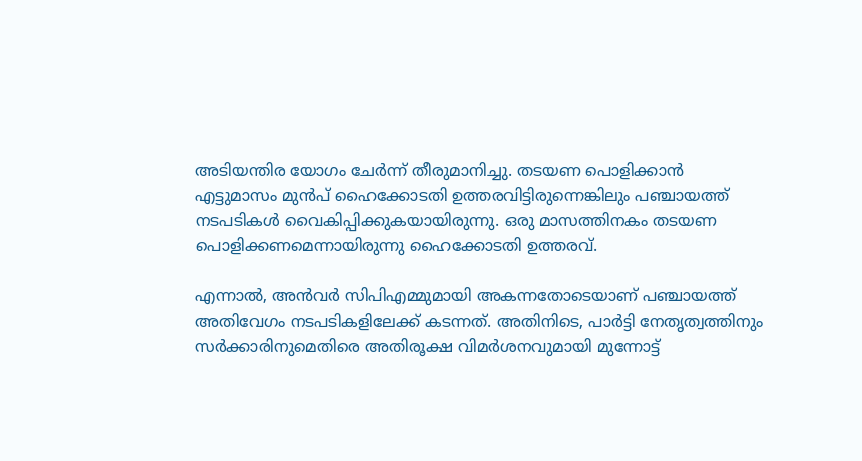അടിയന്തിര യോഗം ചേർന്ന് തീരുമാനിച്ചു. തടയണ പൊളിക്കാൻ എട്ടുമാസം മുൻപ് ഹൈക്കോടതി ഉത്തരവിട്ടിരുന്നെങ്കിലും പഞ്ചായത്ത് നടപടികൾ വൈകിപ്പിക്കുകയായിരുന്നു. ഒരു മാസത്തിനകം തടയണ പൊളിക്കണമെന്നായിരുന്നു ഹൈക്കോടതി ഉത്തരവ്.

എന്നാൽ, അൻവർ സിപിഎമ്മുമായി അകന്നതോടെയാണ് പഞ്ചായത്ത് അതിവേഗം നടപടികളിലേക്ക് കടന്നത്. അതിനിടെ, പാർട്ടി നേതൃത്വത്തിനും സർക്കാരിനുമെതിരെ അതിരൂക്ഷ വിമർശനവുമായി മുന്നോട്ട്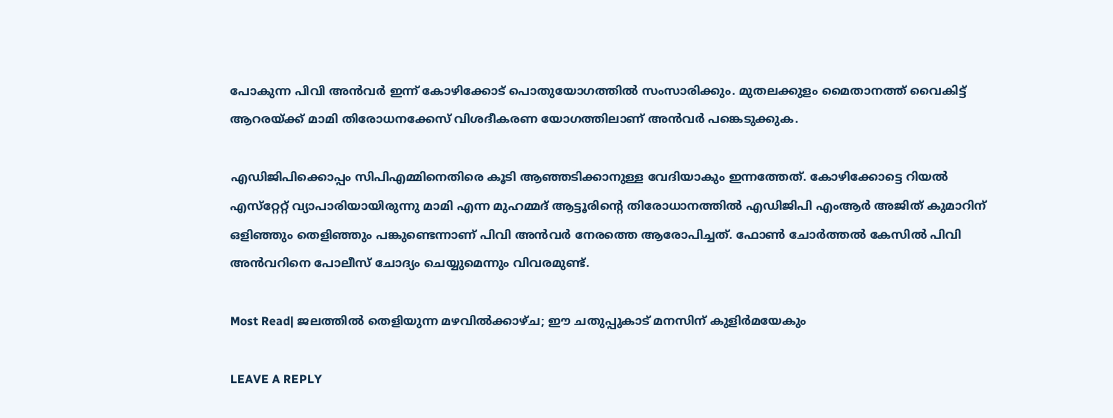പോകുന്ന പിവി അൻവർ ഇന്ന് കോഴിക്കോട് പൊതുയോഗത്തിൽ സംസാരിക്കും. മുതലക്കുളം മൈതാനത്ത് വൈകിട്ട് ആറരയ്‌ക്ക് മാമി തിരോധനക്കേസ് വിശദീകരണ യോഗത്തിലാണ് അൻവർ പങ്കെടുക്കുക.

എഡിജിപിക്കൊപ്പം സിപിഎമ്മിനെതിരെ കൂടി ആഞ്ഞടിക്കാനുള്ള വേദിയാകും ഇന്നത്തേത്. കോഴിക്കോട്ടെ റിയൽ എസ്‌റ്റേറ്റ് വ്യാപാരിയായിരുന്നു മാമി എന്ന മുഹമ്മദ് ആട്ടൂരിന്റെ തിരോധാനത്തിൽ എഡിജിപി എംആർ അജിത് കുമാറിന് ഒളിഞ്ഞും തെളിഞ്ഞും പങ്കുണ്ടെന്നാണ് പിവി അൻവർ നേരത്തെ ആരോപിച്ചത്. ഫോൺ ചോർത്തൽ കേസിൽ പിവി അൻവറിനെ പോലീസ് ചോദ്യം ചെയ്യുമെന്നും വിവരമുണ്ട്.

Most Read| ജലത്തിൽ തെളിയുന്ന മഴവിൽക്കാഴ്‌ച; ഈ ചതുപ്പുകാട് മനസിന് കുളിർമയേകും

LEAVE A REPLY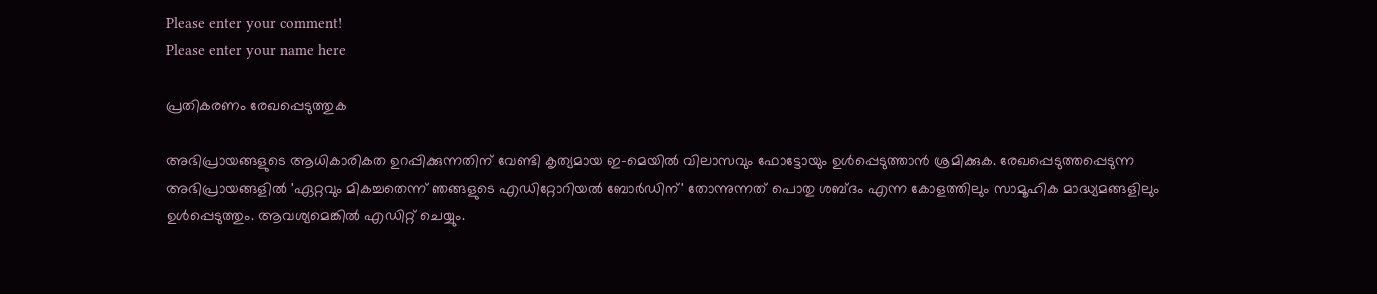Please enter your comment!
Please enter your name here

പ്രതികരണം രേഖപ്പെടുത്തുക

അഭിപ്രായങ്ങളുടെ ആധികാരികത ഉറപ്പിക്കുന്നതിന് വേണ്ടി കൃത്യമായ ഇ-മെയിൽ വിലാസവും ഫോട്ടോയും ഉൾപ്പെടുത്താൻ ശ്രമിക്കുക. രേഖപ്പെടുത്തപ്പെടുന്ന അഭിപ്രായങ്ങളിൽ 'ഏറ്റവും മികച്ചതെന്ന് ഞങ്ങളുടെ എഡിറ്റോറിയൽ ബോർഡിന്' തോന്നുന്നത് പൊതു ശബ്‌ദം എന്ന കോളത്തിലും സാമൂഹിക മാദ്ധ്യമങ്ങളിലും ഉൾപ്പെടുത്തും. ആവശ്യമെങ്കിൽ എഡിറ്റ് ചെയ്യും.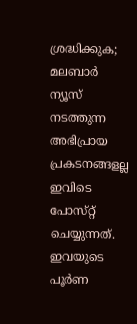ശ്രദ്ധിക്കുക; മലബാർ ന്യൂസ് നടത്തുന്ന അഭിപ്രായ പ്രകടനങ്ങളല്ല ഇവിടെ പോസ്‌റ്റ് ചെയ്യുന്നത്. ഇവയുടെ പൂർണ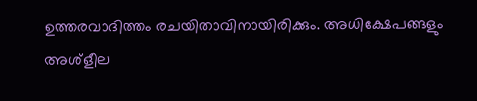ഉത്തരവാദിത്തം രചയിതാവിനായിരിക്കും. അധിക്ഷേപങ്ങളും അശ്‌ളീല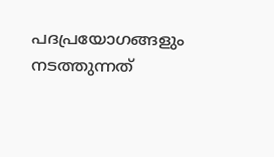പദപ്രയോഗങ്ങളും നടത്തുന്നത്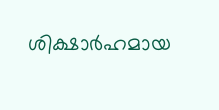ശിക്ഷാർഹമായ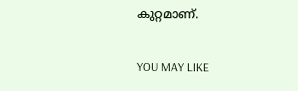കുറ്റമാണ്.

YOU MAY LIKE